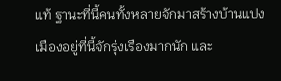แท้ ฐานะที่นี้คนทั้งหลายจักมาสร้างบ้านแปงเมืองอยู่ที่นี้จักรุ่งเรืองมากนัก และ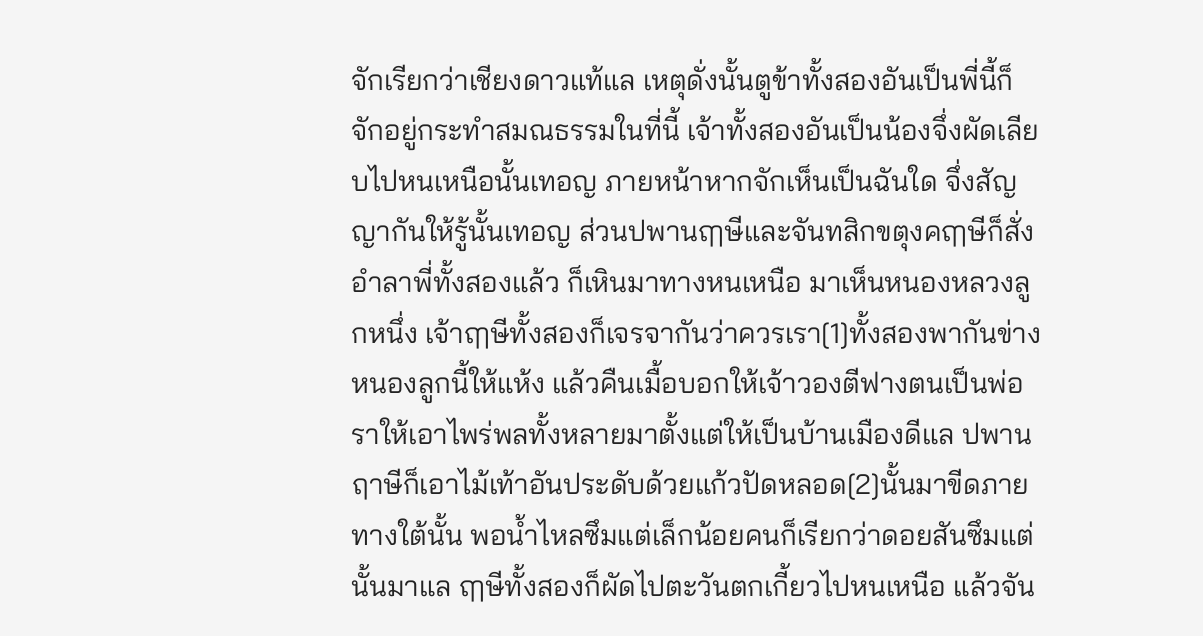จักเรียกว่าเชียงดาวแท้แล เหตุดั่งนั้นตูข้าทั้งสองอันเป็นพี่นี้ก็ จักอยู่กระทำสมณธรรมในที่นี้ เจ้าทั้งสองอันเป็นน้องจึ่งผัดเลียบไปหนเหนือนั้นเทอญ ภายหน้าหากจักเห็นเป็นฉันใด จึ่งสัญญากันให้รู้นั้นเทอญ ส่วนปพานฤๅษีและจันทสิกขตุงคฤๅษีก็สั่งอำลาพี่ทั้งสองแล้ว ก็เหินมาทางหนเหนือ มาเห็นหนองหลวงลูกหนึ่ง เจ้าฤๅษีทั้งสองก็เจรจากันว่าควรเรา[1]ทั้งสองพากันข่างหนองลูกนี้ให้แห้ง แล้วคืนเมื้อบอกให้เจ้าวองตีฟางตนเป็นพ่อราให้เอาไพร่พลทั้งหลายมาตั้งแต่ให้เป็นบ้านเมืองดีแล ปพานฤาษีก็เอาไม้เท้าอันประดับด้วยแก้วปัดหลอด[2]นั้นมาขีดภายทางใต้นั้น พอน้ำไหลซึมแต่เล็กน้อยคนก็เรียกว่าดอยสันซึมแต่นั้นมาแล ฤๅษีทั้งสองก็ผัดไปตะวันตกเกี้ยวไปหนเหนือ แล้วจัน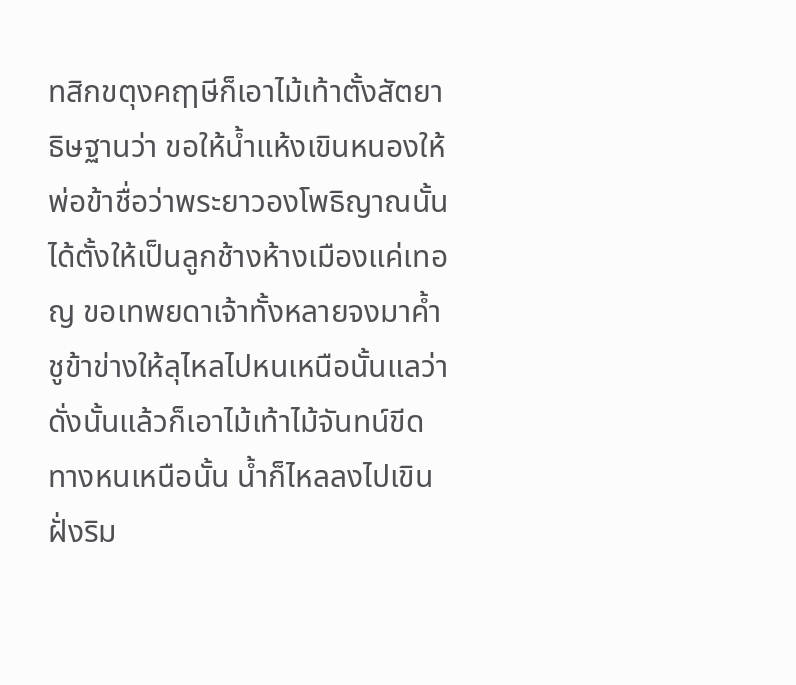ทสิกขตุงคฤๅษีก็เอาไม้เท้าตั้งสัตยาธิษฐานว่า ขอให้น้ำแห้งเขินหนองให้พ่อข้าชื่อว่าพระยาวองโพธิญาณนั้น ได้ตั้งให้เป็นลูกช้างห้างเมืองแค่เทอญ ขอเทพยดาเจ้าทั้งหลายจงมาค้ำชูข้าข่างให้ลุไหลไปหนเหนือนั้นแลว่าดั่งนั้นแล้วก็เอาไม้เท้าไม้จันทน์ขีดทางหนเหนือนั้น น้ำก็ไหลลงไปเขินฝั่งริม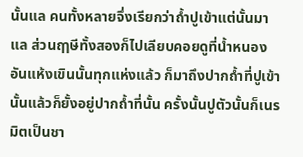นั้นแล คนทั้งหลายจึ่งเรียกว่าถ้ำปูเข้าแต่นั้นมาแล ส่วนฤๅษีทั้งสองก็ไปเลียบคอยดูที่น้ำหนองอันแห้งเขินนั้นทุกแห่งแล้ว ก็มาถึงปากถ้ำที่ปูเข้านั้นแล้วก็ยั้งอยู่ปากถ้ำที่นั้น ครั้งนั้นปูตัวนั้นก็เนรมิตเป็นชา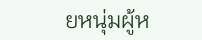ยหนุ่มผู้ห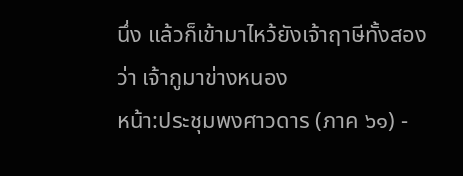นึ่ง แล้วก็เข้ามาไหว้ยังเจ้าฤาษีทั้งสองว่า เจ้ากูมาข่างหนอง
หน้า:ประชุมพงศาวดาร (ภาค ๖๑) -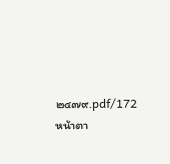๒๔๗๙.pdf/172
หน้าตา